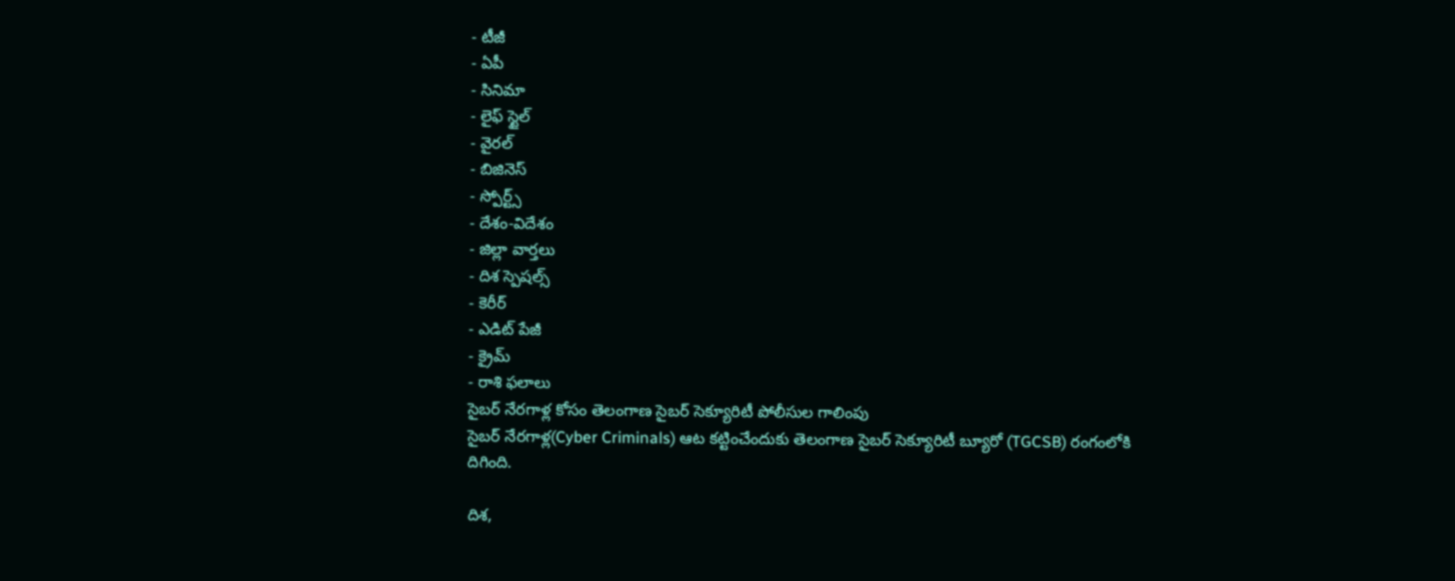- టీజీ
- ఏపీ
- సినిమా
- లైఫ్ స్టైల్
- వైరల్
- బిజినెస్
- స్పోర్ట్స్
- దేశం-విదేశం
- జిల్లా వార్తలు
- దిశ స్పెషల్స్
- కెరీర్
- ఎడిట్ పేజీ
- క్రైమ్
- రాశి ఫలాలు
సైబర్ నేరగాళ్ల కోసం తెలంగాణ సైబర్ సెక్యూరిటీ పోలీసుల గాలింపు
సైబర్ నేరగాళ్ల(Cyber Criminals) ఆట కట్టించేందుకు తెలంగాణ సైబర్ సెక్యూరిటీ బ్యూరో (TGCSB) రంగంలోకి దిగింది.

దిశ,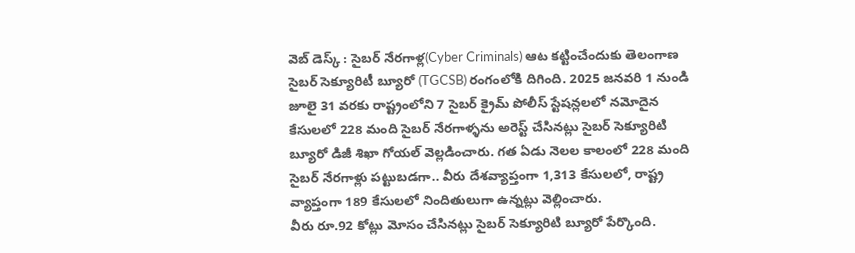వెబ్ డెస్క్ : సైబర్ నేరగాళ్ల(Cyber Criminals) ఆట కట్టించేందుకు తెలంగాణ సైబర్ సెక్యూరిటీ బ్యూరో (TGCSB) రంగంలోకి దిగింది. 2025 జనవరి 1 నుండి జూలై 31 వరకు రాష్ట్రంలోని 7 సైబర్ క్రైమ్ పోలీస్ స్టేషన్లలలో నమోదైన కేసులలో 228 మంది సైబర్ నేరగాళ్ళను అరెస్ట్ చేసినట్లు సైబర్ సెక్యూరిటి బ్యూరో డిజీ శిఖా గోయల్ వెల్లడించారు. గత ఏడు నెలల కాలంలో 228 మంది సైబర్ నేరగాళ్లు పట్టుబడగా.. వీరు దేశవ్యాప్తంగా 1,313 కేసులలో, రాష్ట్ర వ్యాప్తంగా 189 కేసులలో నిందితులుగా ఉన్నట్లు వెల్లించారు.
వీరు రూ.92 కోట్లు మోసం చేసినట్లు సైబర్ సెక్యూరిటి బ్యూరో పేర్కొంది.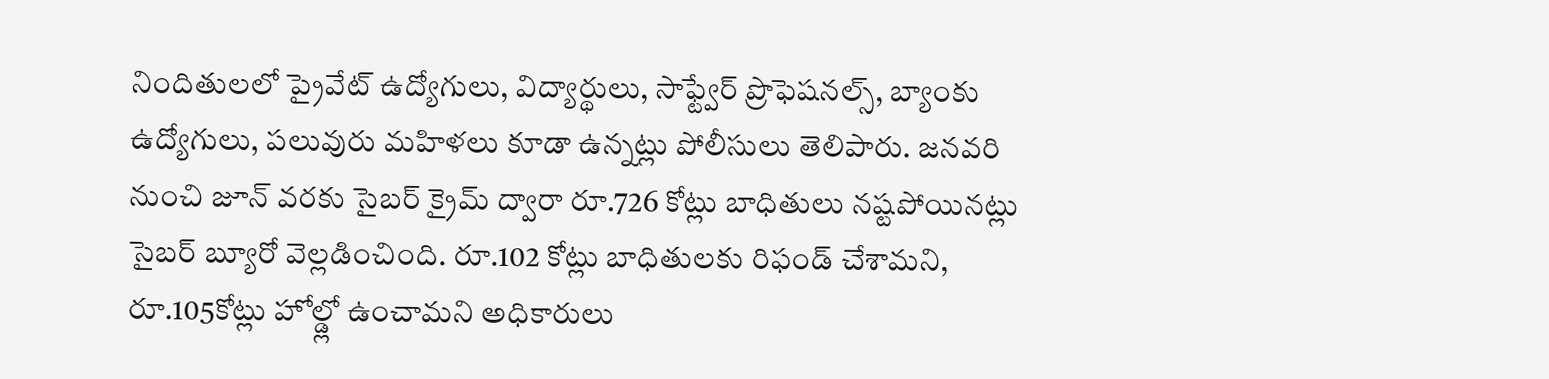నిందితులలో ప్రైవేట్ ఉద్యోగులు, విద్యార్థులు, సాఫ్ట్వేర్ ప్రొఫెషనల్స్, బ్యాంకు ఉద్యోగులు, పలువురు మహిళలు కూడా ఉన్నట్లు పోలీసులు తెలిపారు. జనవరి నుంచి జూన్ వరకు సైబర్ క్రైమ్ ద్వారా రూ.726 కోట్లు బాధితులు నష్టపోయినట్లు సైబర్ బ్యూరో వెల్లడించింది. రూ.102 కోట్లు బాధితులకు రిఫండ్ చేశామని, రూ.105కోట్లు హోల్డ్లో ఉంచామని అధికారులు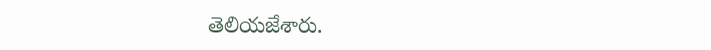తెలియజేశారు.